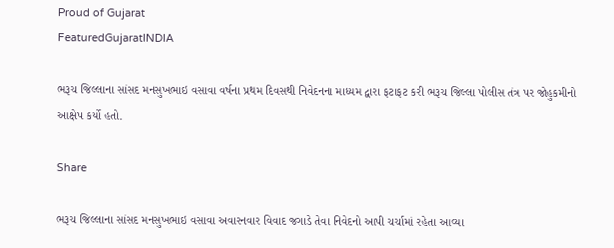Proud of Gujarat
FeaturedGujaratINDIA

ભરૂચ જિલ્લાના સાંસદ મનસુખભાઇ વસાવા વર્ષના પ્રથમ દિવસથી નિવેદનના માધ્યમ દ્વારા ફટાફટ કરી ભરૂચ જિલ્લા પોલીસ તંત્ર પર જોહુકમીનો આક્ષેપ કર્યો હતો.

Share

ભરૂચ જિલ્લાના સાંસદ મનસુખભાઇ વસાવા અવારનવાર વિવાદ જગાડે તેવા નિવેદનો આપી ચર્ચામાં રહેતા આવ્યા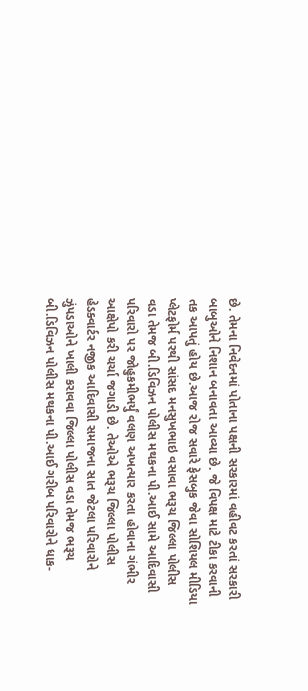છે. તેમના નિવેદનમાં પોતાના પક્ષની સરકારમાં વહીવટ કરતાં સરકારી બાબુઓને નિશાન બનાવતા આવ્યા છે. જે વિપક્ષ માટે ટીકા કરવાની તક આપતું હોય છે.આજ રોજ સવારે ફેસબુક જેવા સોશિયલ મીડિયા પ્લેટફોર્મ પરથી સાંસદ મનસુખભાઇ વસાવા ભરૂચ જિલ્લા પોલીસ વડા તેમજ બી.ડિવિઝન પોલીસ મથકના પી.આઈ સામે આદિવાસી પરિવારો પર જોહુકમીભર્યું વલણ અખત્યાર કરતા હોવાના ગંભીર આક્ષેપો કરી ચર્ચા જગાડી છે. તેઓએ ભરૂચ જિલ્લા પોલીસ હેડક્વાર્ટર નજીક આદિવાસી સમાજના સાત જેટલા પરિવારોને ઝુંપડાઓને ખાલી કરાવવા જિલ્લા પોલીસ વડા તેમજ ભરૂચ બી.ડિવિઝન પોલીસ મથકના પી.આઈ ગરીબ પરિવારોને ધાક-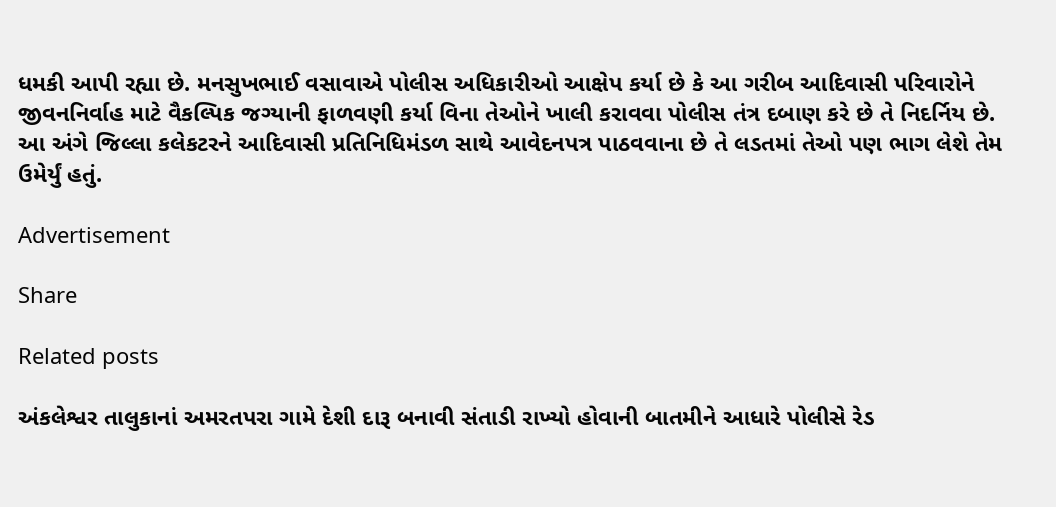ધમકી આપી રહ્યા છે. મનસુખભાઈ વસાવાએ પોલીસ અધિકારીઓ આક્ષેપ કર્યા છે કે આ ગરીબ આદિવાસી પરિવારોને જીવનનિર્વાહ માટે વૈકલ્પિક જગ્યાની ફાળવણી કર્યા વિના તેઓને ખાલી કરાવવા પોલીસ તંત્ર દબાણ કરે છે તે નિદર્નિય છે. આ અંગે જિલ્લા કલેકટરને આદિવાસી પ્રતિનિધિમંડળ સાથે આવેદનપત્ર પાઠવવાના છે તે લડતમાં તેઓ પણ ભાગ લેશે તેમ ઉમેર્યું હતું.

Advertisement

Share

Related posts

અંકલેશ્વર તાલુકાનાં અમરતપરા ગામે દેશી દારૂ બનાવી સંતાડી રાખ્યો હોવાની બાતમીને આધારે પોલીસે રેડ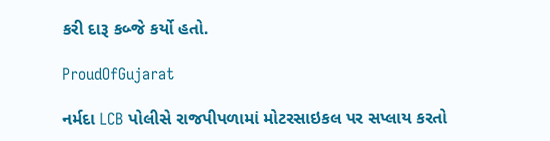કરી દારૂ કબ્જે કર્યો હતો.

ProudOfGujarat

નર્મદા LCB પોલીસે રાજપીપળામાં મોટરસાઇકલ પર સપ્લાય કરતો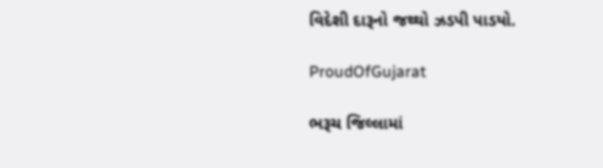વિદેશી દારૂનો જથ્થો ઝડપી પાડયો.

ProudOfGujarat

ભરૂચ જિલ્લામાં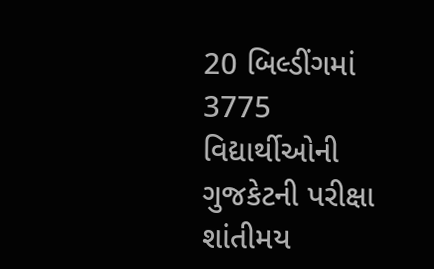20 બિલ્ડીંગમાં 3775 વિદ્યાર્થીઓની ગુજકેટની પરીક્ષા શાંતીમય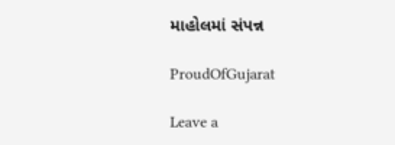માહોલમાં સંપન્ન

ProudOfGujarat

Leave a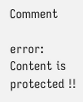Comment

error: Content is protected !!